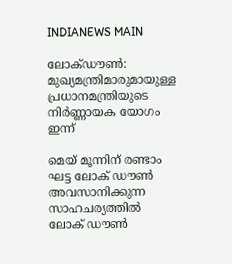INDIANEWS MAIN

ലോക്‍ഡൗണ്‍: മുഖ്യമന്ത്രിമാരുമായുള്ള പ്രധാനമന്ത്രിയുടെ നിര്‍ണ്ണായക യോഗം ഇന്ന്

മെയ് മൂന്നിന് രണ്ടാം ഘട്ട ലോക് ഡൗണ്‍ അവസാനിക്കുന്ന സാഹചര്യത്തില്‍ ലോക് ഡൗണ്‍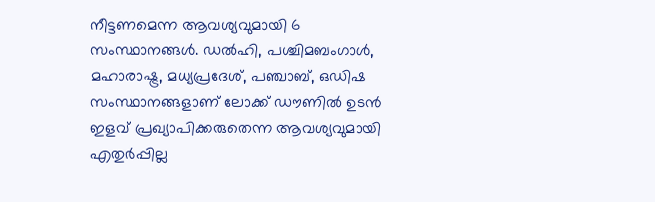നീട്ടണമെന്ന ആവശ്യവുമായി 6 സംസ്ഥാനങ്ങള്‍. ഡല്‍ഹി, പശ്ചിമബംഗാള്‍, മഹാരാഷ്ട്ര, മധ്യപ്രദേശ്, പഞ്ചാബ്, ഒഡിഷ സംസ്ഥാനങ്ങളാണ് ലോക്ക് ഡൗണില്‍ ഉടന്‍ ഇളവ് പ്രഖ്യാപിക്കരുതെന്ന ആവശ്യവുമായി എതുര്‍പ്പില്ല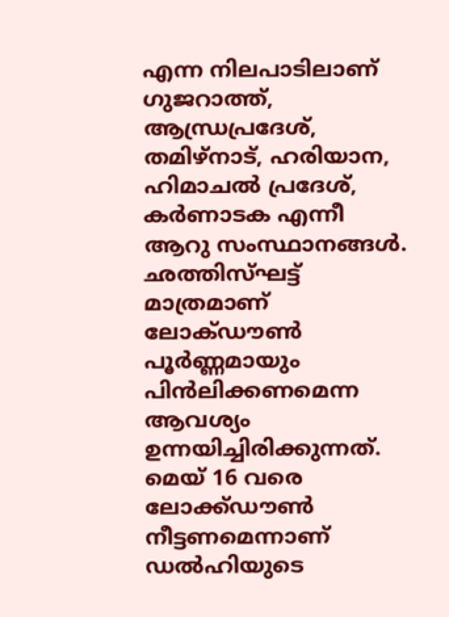എന്ന നിലപാടിലാണ് ഗുജറാത്ത്, ആന്ധ്രപ്രദേശ്, തമിഴ്നാട്, ഹരിയാന, ഹിമാചല്‍ പ്രദേശ്, കര്‍ണാടക എന്നീ ആറു സംസ്ഥാനങ്ങള്‍. ഛത്തിസ്ഘട്ട് മാത്രമാണ് ലോക്‍ഡൗണ്‍ പൂര്‍ണ്ണമായും പിന്‍ലിക്കണമെന്ന ആവശ്യം ഉന്നയിച്ചിരിക്കുന്നത്. മെയ് 16 വരെ ലോക്ക്ഡൗണ്‍ നീട്ടണമെന്നാണ് ഡല്‍ഹിയുടെ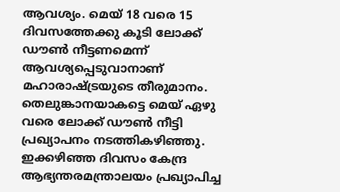ആവശ്യം. മെയ് 18 വരെ 15 ദിവസത്തേക്കു കൂടി ലോക്ക് ഡൗണ്‍ നീട്ടണമെന്ന് ആവശ്യപ്പെടുവാനാണ് മഹാരാഷ്ട്രയുടെ തീരുമാനം. തെലുങ്കാനയാകട്ടെ മെയ് ഏഴു വരെ ലോക്ക് ഡൗണ്‍ നീട്ടി
പ്രഖ്യാപനം നടത്തികഴിഞ്ഞു. ഇക്കഴിഞ്ഞ ദിവസം കേന്ദ്ര ആഭ്യന്തരമന്ത്രാലയം പ്രഖ്യാപിച്ച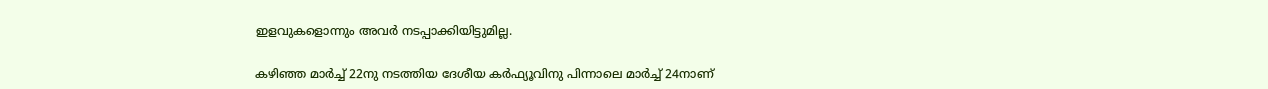ഇളവുകളൊന്നും അവർ നടപ്പാക്കിയിട്ടുമില്ല.

കഴിഞ്ഞ മാര്‍ച്ച് 22നു നടത്തിയ ദേശീയ കര്‍ഫ്യൂവിനു പിന്നാലെ മാര്‍ച്ച് 24നാണ്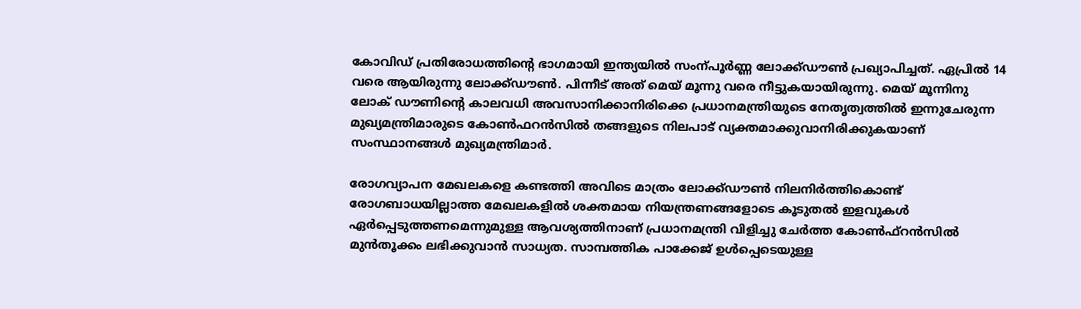കോവിഡ് പ്രതിരോധത്തിന്റെ ഭാഗമായി ഇന്ത്യയില്‍ സംന്പൂര്‍ണ്ണ ലോക്ക്ഡൗണ്‍ പ്രഖ്യാപിച്ചത്. ഏപ്രില്‍ 14 വരെ ആയിരുന്നു ലോക്ക്ഡൗണ്‍. പിന്നീട് അത് മെയ് മൂന്നു വരെ നീട്ടുകയായിരുന്നു. മെയ് മൂന്നിനു ലോക് ഡൗണിന്‍റെ കാലവധി അവസാനിക്കാനിരിക്കെ പ്രധാനമന്ത്രിയുടെ നേതൃത്വത്തില്‍ ഇന്നുചേരുന്ന മുഖ്യമന്ത്രിമാരുടെ കോണ്‍ഫറന്‍സില്‍ തങ്ങളുടെ നിലപാട് വ്യക്തമാക്കുവാനിരിക്കുകയാണ് സംസ്ഥാനങ്ങള്‍ മുഖ്യമന്ത്രിമാര്‍.

രോഗവ്യാപന മേഖലകളെ കണ്ടത്തി അവിടെ മാത്രം ലോക്ക്ഡൗണ്‍ നിലനിർത്തികൊണ്ട് രോഗബാധയില്ലാത്ത മേഖലകളിൽ ശക്തമായ നിയന്ത്രണങ്ങളോടെ കൂടുതൽ ഇളവുകൾ ഏർപ്പെടുത്തണമെന്നുമുള്ള ആവശ്യത്തിനാണ് പ്രധാനമന്ത്രി വിളിച്ചു ചേര്‍ത്ത കോണ്‍ഫ്റന്‍സില്‍ മുന്‍തൂക്കം ലഭിക്കുവാന്‍ സാധ്യത. സാമ്പത്തിക പാക്കേജ് ഉൾപ്പെടെയുള്ള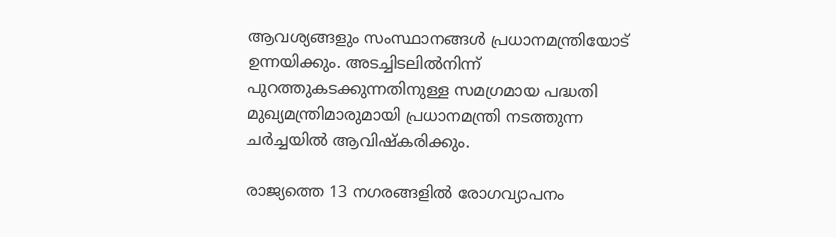ആവശ്യങ്ങളും സംസ്ഥാനങ്ങള്‍ പ്രധാനമന്ത്രിയോട് ഉന്നയിക്കും. അടച്ചിടലിൽനിന്ന് പുറത്തുകടക്കുന്നതിനുള്ള സമഗ്രമായ പദ്ധതി മുഖ്യമന്ത്രിമാരുമായി പ്രധാനമന്ത്രി നടത്തുന്ന ചർച്ചയിൽ ആവിഷ്കരിക്കും.

രാജ്യത്തെ 13 നഗരങ്ങളിൽ രോഗവ്യാപനം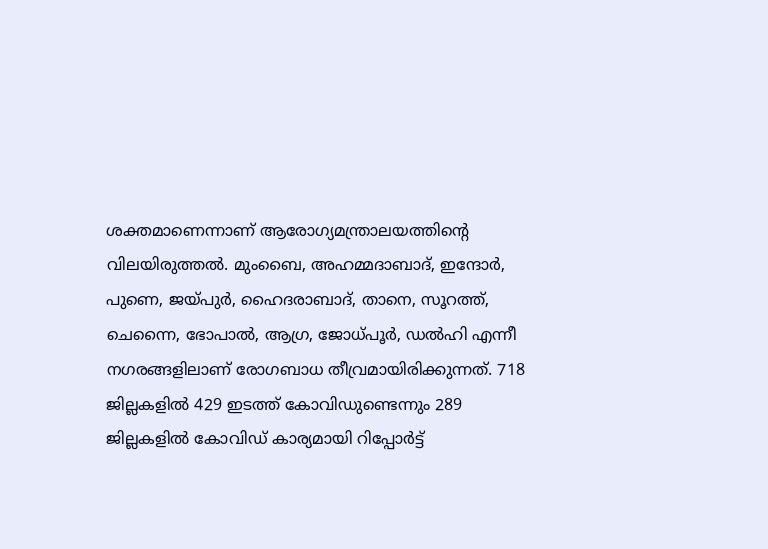ശക്തമാണെന്നാണ് ആരോഗ്യമന്ത്രാലയത്തിന്റെ വിലയിരുത്തൽ. മുംബൈ, അഹമ്മദാബാദ്, ഇന്ദോർ, പുണെ, ജയ്‍പുർ, ഹൈദരാബാദ്, താനെ, സൂറത്ത്, ചെന്നൈ, ഭോപാൽ, ആഗ്ര, ജോധ്പൂർ, ഡൽഹി എന്നീ നഗരങ്ങളിലാണ് രോഗബാധ തീവ്രമായിരിക്കുന്നത്. 718 ജില്ലകളിൽ 429 ഇടത്ത് കോവിഡുണ്ടെന്നും 289 ജില്ലകളിൽ കോവിഡ് കാര്യമായി റിപ്പോർട്ട്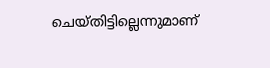ചെയ്തിട്ടില്ലെന്നുമാണ്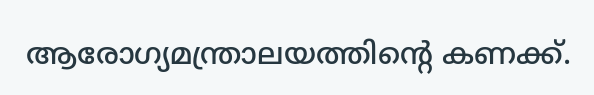ആരോഗ്യമന്ത്രാലയത്തിന്റെ കണക്ക്.